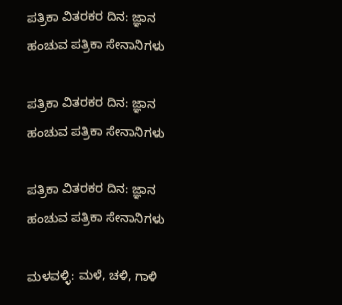ಪತ್ರಿಕಾ ವಿತರಕರ ದಿನ: ಜ್ಞಾನ ಹಂಚುವ ಪತ್ರಿಕಾ ಸೇನಾನಿಗಳು

ಪತ್ರಿಕಾ ವಿತರಕರ ದಿನ: ಜ್ಞಾನ ಹಂಚುವ ಪತ್ರಿಕಾ ಸೇನಾನಿಗಳು

ಪತ್ರಿಕಾ ವಿತರಕರ ದಿನ: ಜ್ಞಾನ ಹಂಚುವ ಪತ್ರಿಕಾ ಸೇನಾನಿಗಳು

ಮಳವಳ್ಳಿ: ಮಳೆ, ಚಳಿ, ಗಾಳಿ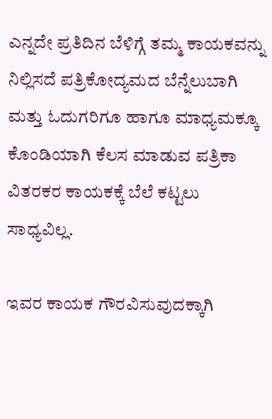ಎನ್ನದೇ ಪ್ರತಿದಿನ ಬೆಳಿಗ್ಗೆ ತಮ್ಮ ಕಾಯಕವನ್ನು ನಿಲ್ಲಿಸದೆ ಪತ್ರಿಕೋದ್ಯಮದ ಬೆನ್ನೆಲುಬಾಗಿ ಮತ್ತು ಓದುಗರಿಗೂ ಹಾಗೂ ಮಾಧ್ಯಮಕ್ಕೂ ಕೊಂಡಿಯಾಗಿ ಕೆಲಸ ಮಾಡುವ ಪತ್ರಿಕಾ ವಿತರಕರ ಕಾಯಕಕ್ಕೆ ಬೆಲೆ ಕಟ್ಟಲು ಸಾಧ್ಯವಿಲ್ಲ.

ಇವರ ಕಾಯಕ ಗೌರವಿಸುವುದಕ್ಕಾಗಿ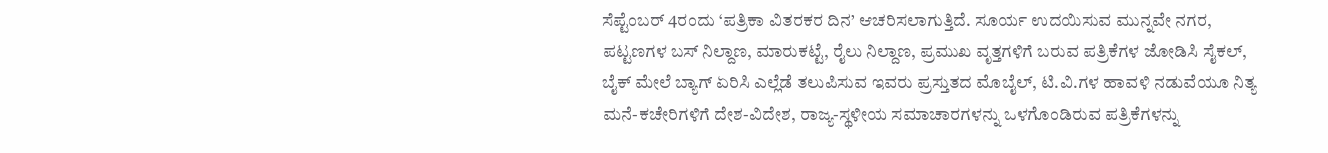ಸೆಪ್ಟೆಂಬರ್ 4ರಂದು ‘ಪತ್ರಿಕಾ ವಿತರಕರ ದಿನ’ ಆಚರಿಸಲಾಗುತ್ತಿದೆ. ಸೂರ್ಯ ಉದಯಿಸುವ ಮುನ್ನವೇ ನಗರ, ಪಟ್ಟಣಗಳ ಬಸ್ ನಿಲ್ದಾಣ, ಮಾರುಕಟ್ಟೆ, ರೈಲು ನಿಲ್ದಾಣ, ಪ್ರಮುಖ ವೃತ್ತಗಳಿಗೆ ಬರುವ ಪತ್ರಿಕೆಗಳ ಜೋಡಿಸಿ ಸೈಕಲ್, ಬೈಕ್ ಮೇಲೆ ಬ್ಯಾಗ್ ಏರಿಸಿ ಎಲ್ಲೆಡೆ ತಲುಪಿಸುವ ಇವರು ಪ್ರಸ್ತುತದ ಮೊಬೈಲ್, ಟಿ.ವಿ.ಗಳ ಹಾವಳಿ ನಡುವೆಯೂ ನಿತ್ಯ ಮನೆ-ಕಚೇರಿಗಳಿಗೆ ದೇಶ-ವಿದೇಶ, ರಾಜ್ಯ-ಸ್ಥಳೀಯ ಸಮಾಚಾರಗಳನ್ನು ಒಳಗೊಂಡಿರುವ ಪತ್ರಿಕೆಗಳನ್ನು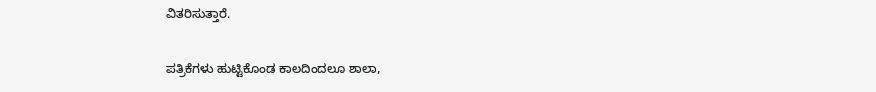ವಿತರಿಸುತ್ತಾರೆ.

ಪತ್ರಿಕೆಗಳು ಹುಟ್ಟಿಕೊಂಡ ಕಾಲದಿಂದಲೂ ಶಾಲಾ,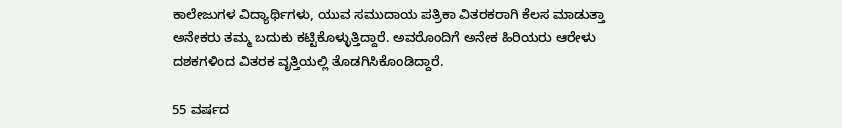ಕಾಲೇಜುಗಳ ವಿದ್ಯಾರ್ಥಿಗಳು, ಯುವ ಸಮುದಾಯ ಪತ್ರಿಕಾ ವಿತರಕರಾಗಿ ಕೆಲಸ ಮಾಡುತ್ತಾ ಅನೇಕರು ತಮ್ಮ ಬದುಕು ಕಟ್ಟಿಕೊಳ್ಳುತ್ತಿದ್ದಾರೆ. ಅವರೊಂದಿಗೆ ಅನೇಕ ಹಿರಿಯರು ಆರೇಳು ದಶಕಗಳಿಂದ ವಿತರಕ ವೃತ್ತಿಯಲ್ಲಿ ತೊಡಗಿಸಿಕೊಂಡಿದ್ದಾರೆ.

55 ವರ್ಷದ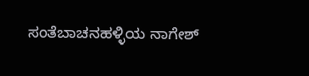ಸಂತೆಬಾಚನಹಳ್ಳಿಯ ನಾಗೇಶ್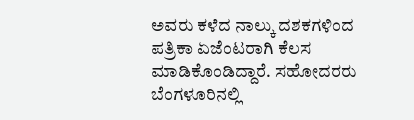ಅವರು ಕಳೆದ ನಾಲ್ಕು ದಶಕಗಳಿಂದ ಪತ್ರಿಕಾ ಏಜೆಂಟರಾಗಿ ಕೆಲಸ ಮಾಡಿಕೊಂಡಿದ್ದಾರೆ. ಸಹೋದರರು ಬೆಂಗಳೂರಿನಲ್ಲಿ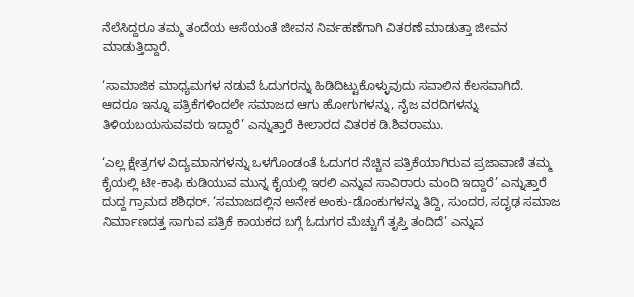ನೆಲೆಸಿದ್ದರೂ ತಮ್ಮ ತಂದೆಯ ಆಸೆಯಂತೆ ಜೀವನ ನಿರ್ವಹಣೆಗಾಗಿ ವಿತರಣೆ ಮಾಡುತ್ತಾ ಜೀವನ ಮಾಡುತ್ತಿದ್ದಾರೆ.

‘ಸಾಮಾಜಿಕ ಮಾಧ್ಯಮಗಳ ನಡುವೆ ಓದುಗರನ್ನು ಹಿಡಿದಿಟ್ಟುಕೊಳ್ಳುವುದು ಸವಾಲಿನ ಕೆಲಸವಾಗಿದೆ. ಆದರೂ ಇನ್ನೂ ಪತ್ರಿಕೆಗಳಿಂದಲೇ ಸಮಾಜದ ಆಗು ಹೋಗುಗಳನ್ನು, ನೈಜ ವರದಿಗಳನ್ನು ತಿಳಿಯಬಯಸುವವರು ಇದ್ದಾರೆ’ ಎನ್ನುತ್ತಾರೆ ಕೀಲಾರದ ವಿತರಕ ಡಿ.ಶಿವರಾಮು.

‘ಎಲ್ಲ ಕ್ಷೇತ್ರಗಳ ವಿದ್ಯಮಾನಗಳನ್ನು ಒಳಗೊಂಡಂತೆ ಓದುಗರ ನೆಚ್ಚಿನ ಪತ್ರಿಕೆಯಾಗಿರುವ ಪ್ರಜಾವಾಣಿ ತಮ್ಮ ಕೈಯಲ್ಲಿ ಟೀ-ಕಾಫಿ ಕುಡಿಯುವ ಮುನ್ನ ಕೈಯಲ್ಲಿ ಇರಲಿ ಎನ್ನುವ ಸಾವಿರಾರು ಮಂದಿ ಇದ್ದಾರೆ’ ಎನ್ನುತ್ತಾರೆ ದುದ್ದ ಗ್ರಾಮದ ಶಶಿಧರ್. ‘ಸಮಾಜದಲ್ಲಿನ ಅನೇಕ ಅಂಕು-ಡೊಂಕುಗಳನ್ನು ತಿದ್ದಿ, ಸುಂದರ, ಸದೃಢ ಸಮಾಜ ನಿರ್ಮಾಣದತ್ತ ಸಾಗುವ ಪತ್ರಿಕೆ ಕಾಯಕದ ಬಗ್ಗೆ ಓದುಗರ ಮೆಚ್ಚುಗೆ ತೃಪ್ತಿ ತಂದಿದೆ’ ಎನ್ನುವ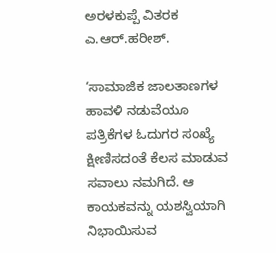ಅರಳಕುಪ್ಪೆ ವಿತರಕ ಎ.ಆರ್.ಹರೀಶ್.

‘ಸಾಮಾಜಿಕ ಜಾಲತಾಣಗಳ ಹಾವಳಿ ನಡುವೆಯೂ ಪತ್ರಿಕೆಗಳ ಓದುಗರ ಸಂಖ್ಯೆ ಕ್ಷೀಣಿಸದಂತೆ ಕೆಲಸ ಮಾಡುವ ಸವಾಲು ನಮಗಿದೆ. ಆ ಕಾಯಕವನ್ನು ಯಶಸ್ವಿಯಾಗಿ ನಿಭಾಯಿಸುವ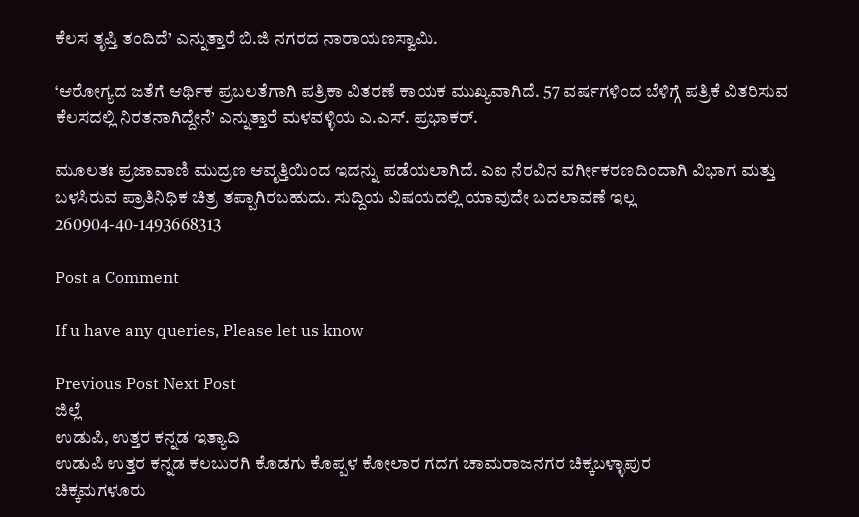ಕೆಲಸ ತೃಪ್ತಿ ತಂದಿದೆ’ ಎನ್ನುತ್ತಾರೆ ಬಿ.ಜಿ ನಗರದ ನಾರಾಯಣಸ್ವಾಮಿ.

‘ಆರೋಗ್ಯದ ಜತೆಗೆ ಆರ್ಥಿಕ ಪ್ರಬಲತೆಗಾಗಿ ಪತ್ರಿಕಾ ವಿತರಣೆ ಕಾಯಕ ಮುಖ್ಯವಾಗಿದೆ. 57 ವರ್ಷಗಳಿಂದ ಬೆಳಿಗ್ಗೆ ಪತ್ರಿಕೆ ವಿತರಿಸುವ ಕೆಲಸದಲ್ಲಿ ನಿರತನಾಗಿದ್ದೇನೆ’ ಎನ್ನುತ್ತಾರೆ ಮಳವಳ್ಳಿಯ ಎ.ಎಸ್. ಪ್ರಭಾಕರ್.

ಮೂಲತಃ ಪ್ರಜಾವಾಣಿ ಮುದ್ರಣ ಆವೃತ್ತಿಯಿಂದ ಇದನ್ನು ಪಡೆಯಲಾಗಿದೆ. ಎಐ ನೆರವಿನ ವರ್ಗೀಕರಣದಿಂದಾಗಿ ವಿಭಾಗ ಮತ್ತು ಬಳಸಿರುವ ಪ್ರಾತಿನಿಧಿಕ ಚಿತ್ರ ತಪ್ಪಾಗಿರಬಹುದು. ಸುದ್ದಿಯ ವಿಷಯದಲ್ಲಿ ಯಾವುದೇ ಬದಲಾವಣೆ ಇಲ್ಲ
260904-40-1493668313

Post a Comment

If u have any queries, Please let us know

Previous Post Next Post
ಜಿಲ್ಲೆ
ಉಡುಪಿ, ಉತ್ತರ ಕನ್ನಡ ಇತ್ಯಾದಿ
ಉಡುಪಿ ಉತ್ತರ ಕನ್ನಡ ಕಲಬುರಗಿ ಕೊಡಗು ಕೊಪ್ಪಳ ಕೋಲಾರ ಗದಗ ಚಾಮರಾಜನಗರ ಚಿಕ್ಕಬಳ್ಳಾಪುರ
ಚಿಕ್ಕಮಗಳೂರು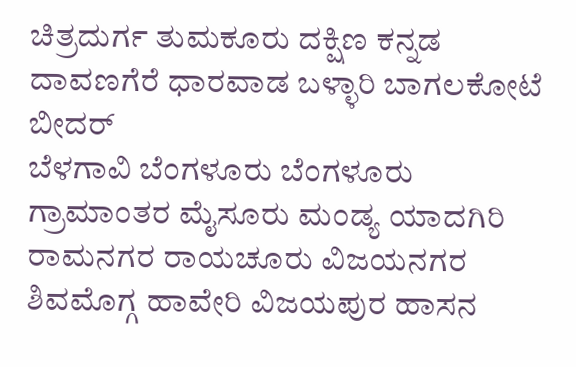ಚಿತ್ರದುರ್ಗ ತುಮಕೂರು ದಕ್ಷಿಣ ಕನ್ನಡ ದಾವಣಗೆರೆ ಧಾರವಾಡ ಬಳ್ಳಾರಿ ಬಾಗಲಕೋಟೆ ಬೀದರ್
ಬೆಳಗಾವಿ ಬೆಂಗಳೂರು ಬೆಂಗಳೂರು ಗ್ರಾಮಾಂತರ ಮೈಸೂರು ಮಂಡ್ಯ ಯಾದಗಿರಿ ರಾಮನಗರ ರಾಯಚೂರು ವಿಜಯನಗರ
ಶಿವಮೊಗ್ಗ ಹಾವೇರಿ ವಿಜಯಪುರ ಹಾಸನ